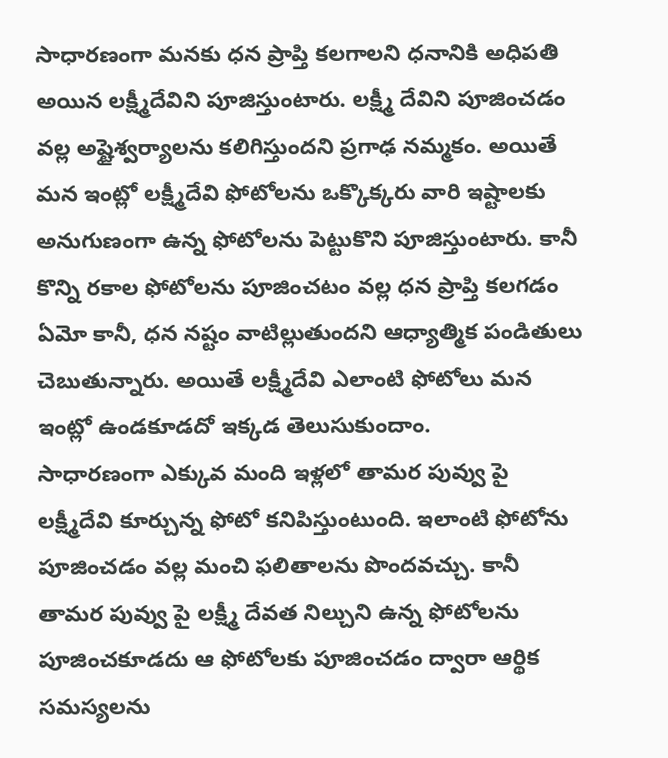సాధారణంగా మనకు ధన ప్రాప్తి కలగాలని ధనానికి అధిపతి అయిన లక్ష్మీదేవిని పూజిస్తుంటారు. లక్ష్మీ దేవిని పూజించడం వల్ల అష్టైశ్వర్యాలను కలిగిస్తుందని ప్రగాఢ నమ్మకం. అయితే మన ఇంట్లో లక్ష్మీదేవి ఫోటోలను ఒక్కొక్కరు వారి ఇష్టాలకు అనుగుణంగా ఉన్న ఫోటోలను పెట్టుకొని పూజిస్తుంటారు. కానీ కొన్ని రకాల ఫోటోలను పూజించటం వల్ల ధన ప్రాప్తి కలగడం ఏమో కానీ, ధన నష్టం వాటిల్లుతుందని ఆధ్యాత్మిక పండితులు చెబుతున్నారు. అయితే లక్ష్మీదేవి ఎలాంటి ఫోటోలు మన ఇంట్లో ఉండకూడదో ఇక్కడ తెలుసుకుందాం.
సాధారణంగా ఎక్కువ మంది ఇళ్లలో తామర పువ్వు పై లక్ష్మీదేవి కూర్చున్న ఫోటో కనిపిస్తుంటుంది. ఇలాంటి ఫోటోను పూజించడం వల్ల మంచి ఫలితాలను పొందవచ్చు. కానీ తామర పువ్వు పై లక్ష్మీ దేవత నిల్చుని ఉన్న ఫోటోలను పూజించకూడదు ఆ ఫోటోలకు పూజించడం ద్వారా ఆర్థిక సమస్యలను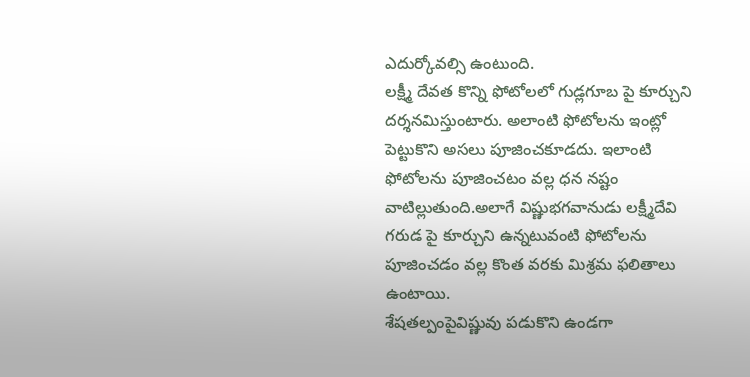ఎదుర్కోవల్సి ఉంటుంది.
లక్ష్మీ దేవత కొన్ని ఫోటోలలో గుడ్లగూబ పై కూర్చుని దర్శనమిస్తుంటారు. అలాంటి ఫోటోలను ఇంట్లో పెట్టుకొని అసలు పూజించకూడదు. ఇలాంటి ఫోటోలను పూజించటం వల్ల ధన నష్టం వాటిల్లుతుంది.అలాగే విష్ణుభగవానుడు లక్ష్మీదేవి గరుడ పై కూర్చుని ఉన్నటువంటి ఫోటోలను పూజించడం వల్ల కొంత వరకు మిశ్రమ ఫలితాలు ఉంటాయి.
శేషతల్పంపైవిష్ణువు పడుకొని ఉండగా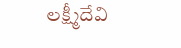లక్ష్మీదేవి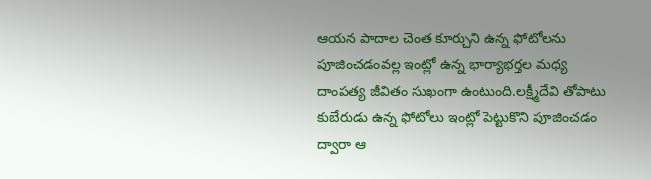ఆయన పాదాల చెంత కూర్చుని ఉన్న ఫోటోలను పూజించడంవల్ల ఇంట్లో ఉన్న భార్యాభర్తల మధ్య దాంపత్య జీవితం సుఖంగా ఉంటుంది.లక్ష్మీదేవి తోపాటు కుబేరుడు ఉన్న ఫోటోలు ఇంట్లో పెట్టుకొని పూజించడం ద్వారా ఆ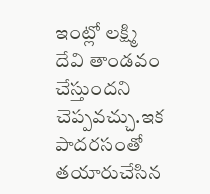ఇంట్లో లక్ష్మి దేవి తాండవం చేస్తుందని చెప్పవచ్చు.ఇక పాదరసంతో తయారుచేసిన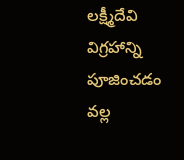లక్ష్మీదేవి విగ్రహాన్ని పూజించడం వల్ల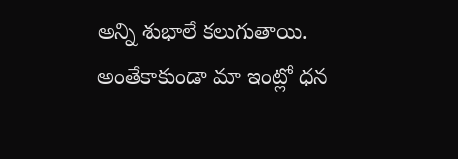అన్ని శుభాలే కలుగుతాయి. అంతేకాకుండా మా ఇంట్లో ధన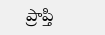ప్రాప్తి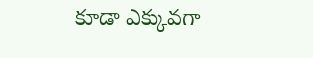కూడా ఎక్కువగా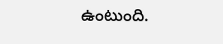ఉంటుంది.